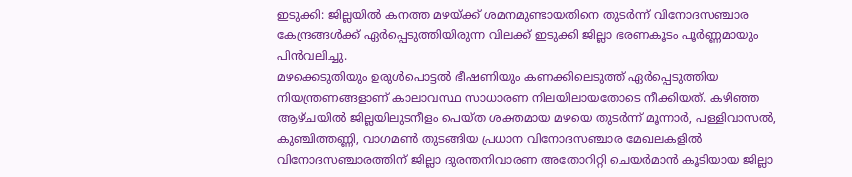ഇടുക്കി: ജില്ലയിൽ കനത്ത മഴയ്ക്ക് ശമനമുണ്ടായതിനെ തുടർന്ന് വിനോദസഞ്ചാര കേന്ദ്രങ്ങൾക്ക് ഏർപ്പെടുത്തിയിരുന്ന വിലക്ക് ഇടുക്കി ജില്ലാ ഭരണകൂടം പൂർണ്ണമായും പിൻവലിച്ചു.
മഴക്കെടുതിയും ഉരുൾപൊട്ടൽ ഭീഷണിയും കണക്കിലെടുത്ത് ഏർപ്പെടുത്തിയ നിയന്ത്രണങ്ങളാണ് കാലാവസ്ഥ സാധാരണ നിലയിലായതോടെ നീക്കിയത്. കഴിഞ്ഞ ആഴ്ചയിൽ ജില്ലയിലുടനീളം പെയ്ത ശക്തമായ മഴയെ തുടർന്ന് മൂന്നാർ, പള്ളിവാസൽ, കുഞ്ചിത്തണ്ണി, വാഗമൺ തുടങ്ങിയ പ്രധാന വിനോദസഞ്ചാര മേഖലകളിൽ വിനോദസഞ്ചാരത്തിന് ജില്ലാ ദുരന്തനിവാരണ അതോറിറ്റി ചെയർമാൻ കൂടിയായ ജില്ലാ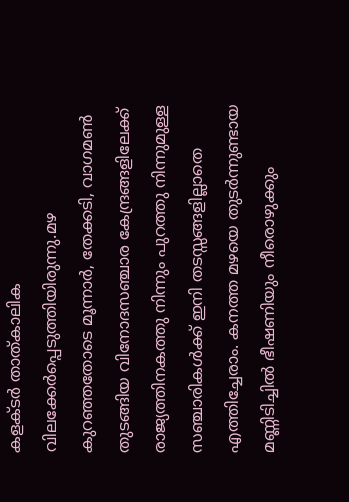കളക്ടർ താത്കാലിക വിലക്കേർപ്പെടുത്തിയിരുന്നു.മഴ കുറഞ്ഞതോടെ മൂന്നാർ, തേക്കടി, വാഗമൺ തുടങ്ങിയ വിനോദസഞ്ചാര കേന്ദ്രങ്ങളിലേക്ക് രാജ്യത്തിനകത്തു നിന്നും പുറത്തു നിന്നുമുള്ള സഞ്ചാരികൾക്ക് ഇനി തടസ്സങ്ങളില്ലാതെ എത്തിച്ചേരാം. കനത്ത മഴയെ തുടർന്നുണ്ടായ മണ്ണിടിച്ചിൽ ഭീഷണിയും നീരൊഴുക്കും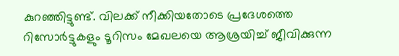കുറഞ്ഞിട്ടുണ്ട്. വിലക്ക് നീക്കിയതോടെ പ്രദേശത്തെ റിസോർട്ടുകളും ടൂറിസം മേഖലയെ ആശ്രയിച്ച് ജീവിക്കുന്ന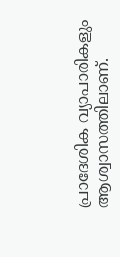പ്രാദേശിക വ്യാപാരികളും ആശ്വാസത്തിലാണ്.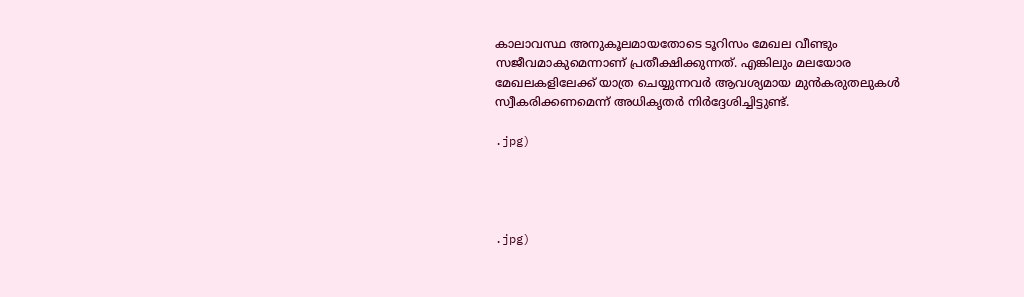കാലാവസ്ഥ അനുകൂലമായതോടെ ടൂറിസം മേഖല വീണ്ടും സജീവമാകുമെന്നാണ് പ്രതീക്ഷിക്കുന്നത്. എങ്കിലും മലയോര മേഖലകളിലേക്ക് യാത്ര ചെയ്യുന്നവർ ആവശ്യമായ മുൻകരുതലുകൾ സ്വീകരിക്കണമെന്ന് അധികൃതർ നിർദ്ദേശിച്ചിട്ടുണ്ട്.

.jpg)




.jpg)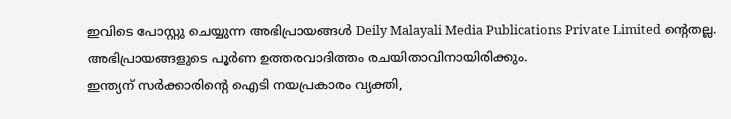ഇവിടെ പോസ്റ്റു ചെയ്യുന്ന അഭിപ്രായങ്ങൾ Deily Malayali Media Publications Private Limited ന്റെതല്ല. അഭിപ്രായങ്ങളുടെ പൂർണ ഉത്തരവാദിത്തം രചയിതാവിനായിരിക്കും.
ഇന്ത്യന് സർക്കാരിന്റെ ഐടി നയപ്രകാരം വ്യക്തി,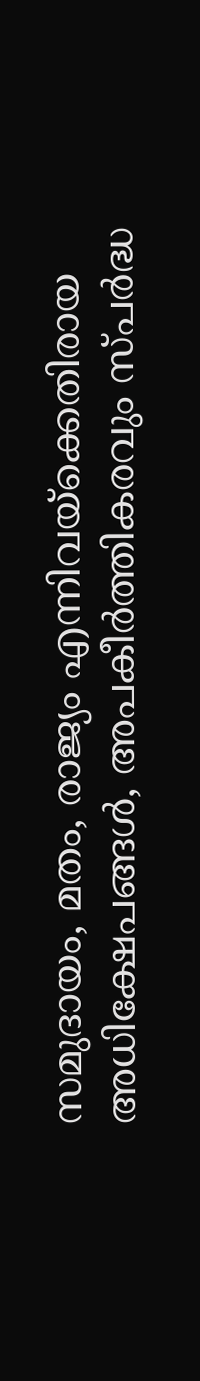സമുദായം, മതം, രാജ്യം എന്നിവയ്ക്കെതിരായ അധിക്ഷേപങ്ങൾ, അപകീർത്തികരവും സ്പർദ്ധ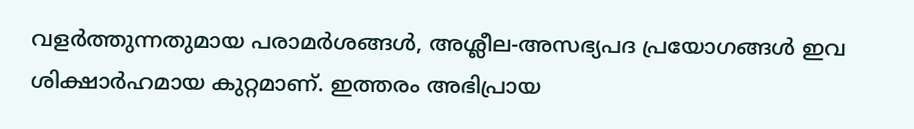വളർത്തുന്നതുമായ പരാമർശങ്ങൾ, അശ്ലീല-അസഭ്യപദ പ്രയോഗങ്ങൾ ഇവ ശിക്ഷാർഹമായ കുറ്റമാണ്. ഇത്തരം അഭിപ്രായ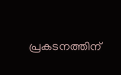പ്രകടനത്തിന്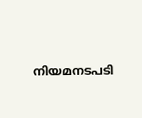നിയമനടപടി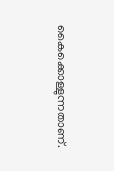കൈക്കൊള്ളുന്നതാണ്.